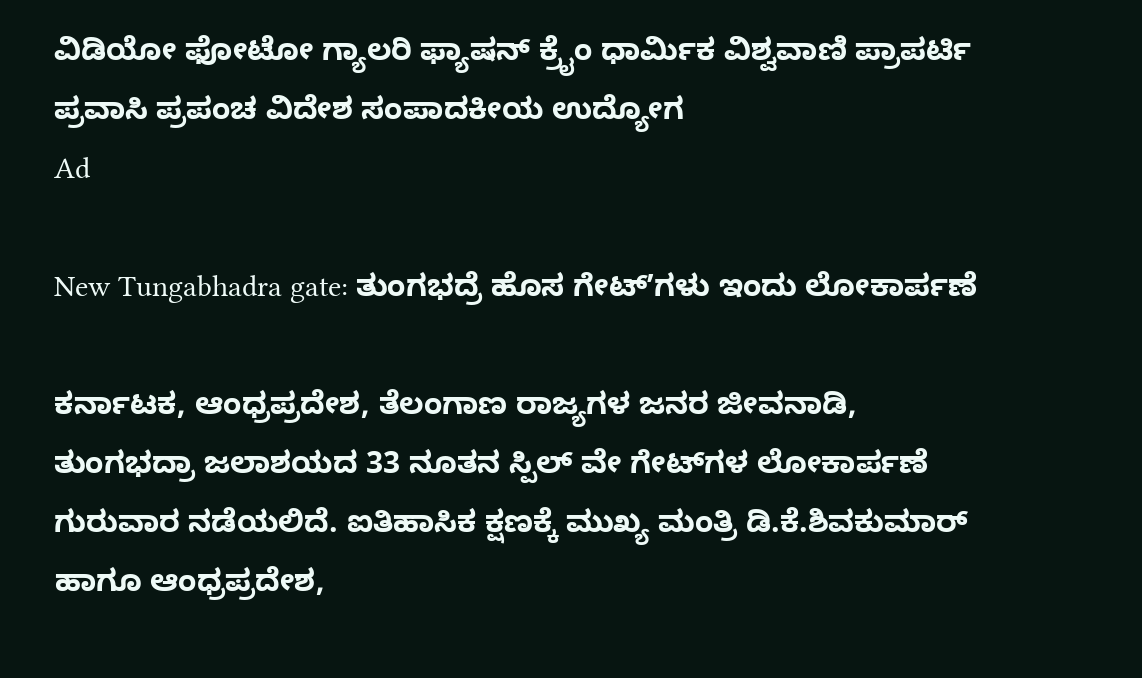ವಿಡಿಯೋ ಫೋಟೋ ಗ್ಯಾಲರಿ ಫ್ಯಾಷನ್ ಕ್ರೈಂ ಧಾರ್ಮಿಕ ವಿಶ್ವವಾಣಿ ಪ್ರಾಪರ್ಟಿ ಪ್ರವಾಸಿ ಪ್ರಪಂಚ ವಿದೇಶ ಸಂಪಾದಕೀಯ ಉದ್ಯೋಗ
Ad

New Tungabhadra gate: ತುಂಗಭದ್ರೆ ಹೊಸ ಗೇಟ್‌ʼಗಳು ಇಂದು ಲೋಕಾರ್ಪಣೆ

ಕರ್ನಾಟಕ, ಆಂಧ್ರಪ್ರದೇಶ, ತೆಲಂಗಾಣ ರಾಜ್ಯಗಳ ಜನರ ಜೀವನಾಡಿ, ತುಂಗಭದ್ರಾ ಜಲಾಶಯದ 33 ನೂತನ ಸ್ಪಿಲ್ ವೇ ಗೇಟ್‌ಗಳ ಲೋಕಾರ್ಪಣೆ ಗುರುವಾರ ನಡೆಯಲಿದೆ. ಐತಿಹಾಸಿಕ ಕ್ಷಣಕ್ಕೆ ಮುಖ್ಯ ಮಂತ್ರಿ ಡಿ.ಕೆ.ಶಿವಕುಮಾರ್ ಹಾಗೂ ಆಂಧ್ರಪ್ರದೇಶ,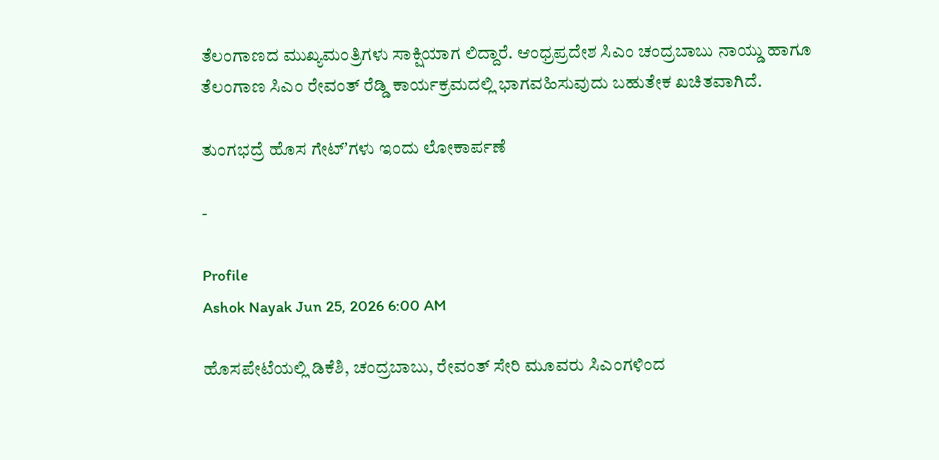ತೆಲಂಗಾಣದ ಮುಖ್ಯಮಂತ್ರಿಗಳು ಸಾಕ್ಷಿಯಾಗ ಲಿದ್ದಾರೆ. ಆಂಧ್ರಪ್ರದೇಶ ಸಿಎಂ ಚಂದ್ರಬಾಬು ನಾಯ್ಡು ಹಾಗೂ ತೆಲಂಗಾಣ ಸಿಎಂ ರೇವಂತ್ ರೆಡ್ಡಿ ಕಾರ್ಯಕ್ರಮದಲ್ಲಿ ಭಾಗವಹಿಸುವುದು ಬಹುತೇಕ ಖಚಿತವಾಗಿದೆ.

ತುಂಗಭದ್ರೆ ಹೊಸ ಗೇಟ್‌ʼಗಳು ಇಂದು ಲೋಕಾರ್ಪಣೆ

-

Profile
Ashok Nayak Jun 25, 2026 6:00 AM

ಹೊಸಪೇಟೆಯಲ್ಲಿ ಡಿಕೆಶಿ, ಚಂದ್ರಬಾಬು, ರೇವಂತ್ ಸೇರಿ ಮೂವರು ಸಿಎಂಗಳಿಂದ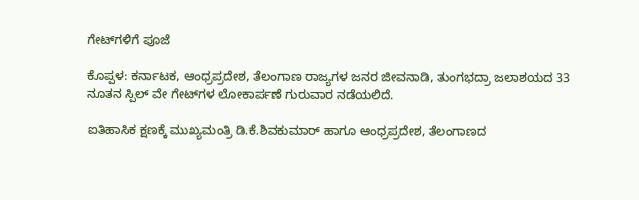ಗೇಟ್‌ಗಳಿಗೆ ಪೂಜೆ

ಕೊಪ್ಪಳ: ಕರ್ನಾಟಕ, ಆಂಧ್ರಪ್ರದೇಶ, ತೆಲಂಗಾಣ ರಾಜ್ಯಗಳ ಜನರ ಜೀವನಾಡಿ, ತುಂಗಭದ್ರಾ ಜಲಾಶಯದ 33 ನೂತನ ಸ್ಪಿಲ್ ವೇ ಗೇಟ್‌ಗಳ ಲೋಕಾರ್ಪಣೆ ಗುರುವಾರ ನಡೆಯಲಿದೆ.

ಐತಿಹಾಸಿಕ ಕ್ಷಣಕ್ಕೆ ಮುಖ್ಯಮಂತ್ರಿ ಡಿ.ಕೆ.ಶಿವಕುಮಾರ್ ಹಾಗೂ ಆಂಧ್ರಪ್ರದೇಶ, ತೆಲಂಗಾಣದ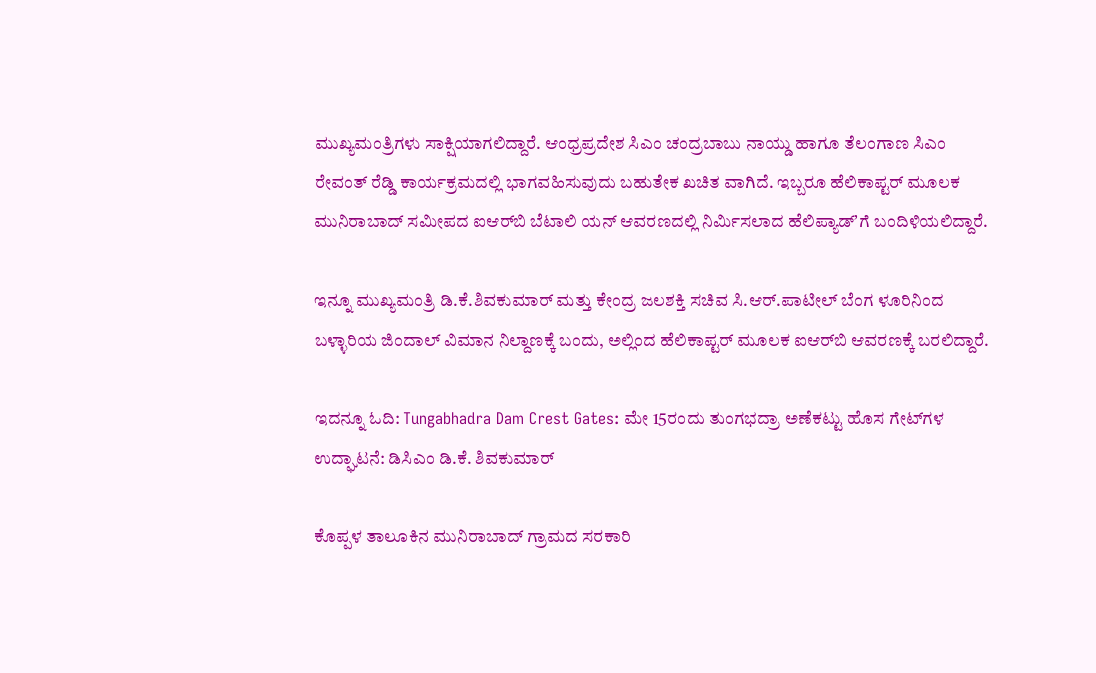ಮುಖ್ಯಮಂತ್ರಿಗಳು ಸಾಕ್ಷಿಯಾಗಲಿದ್ದಾರೆ. ಆಂಧ್ರಪ್ರದೇಶ ಸಿಎಂ ಚಂದ್ರಬಾಬು ನಾಯ್ಡು ಹಾಗೂ ತೆಲಂಗಾಣ ಸಿಎಂ ರೇವಂತ್ ರೆಡ್ಡಿ ಕಾರ್ಯಕ್ರಮದಲ್ಲಿ ಭಾಗವಹಿಸುವುದು ಬಹುತೇಕ ಖಚಿತ ವಾಗಿದೆ. ಇಬ್ಬರೂ ಹೆಲಿಕಾಪ್ಟರ್ ಮೂಲಕ ಮುನಿರಾಬಾದ್ ಸಮೀಪದ ಐಆರ್‌ಬಿ ಬೆಟಾಲಿ ಯನ್ ಆವರಣದಲ್ಲಿ ನಿರ್ಮಿಸಲಾದ ಹೆಲಿಪ್ಯಾಡ್ʼಗೆ ಬಂದಿಳಿಯಲಿದ್ದಾರೆ.

ಇನ್ನೂ ಮುಖ್ಯಮಂತ್ರಿ ಡಿ.ಕೆ.ಶಿವಕುಮಾರ್ ಮತ್ತು ಕೇಂದ್ರ ಜಲಶಕ್ತಿ ಸಚಿವ ಸಿ.ಆರ್.ಪಾಟೀಲ್ ಬೆಂಗ ಳೂರಿನಿಂದ ಬಳ್ಳಾರಿಯ ಜಿಂದಾಲ್ ವಿಮಾನ ನಿಲ್ದಾಣಕ್ಕೆ ಬಂದು, ಅಲ್ಲಿಂದ ಹೆಲಿಕಾಪ್ಟರ್ ಮೂಲಕ ಐಆರ್‌ಬಿ ಆವರಣಕ್ಕೆ ಬರಲಿದ್ದಾರೆ.

ಇದನ್ನೂ ಓದಿ: Tungabhadra Dam Crest Gates: ಮೇ 15ರಂದು ತುಂಗಭದ್ರಾ ಅಣೆಕಟ್ಟು ಹೊಸ ಗೇಟ್‌ಗಳ ಉದ್ಘಾಟನೆ: ಡಿಸಿಎಂ ಡಿ.ಕೆ. ಶಿವಕುಮಾರ್

ಕೊಪ್ಪಳ ತಾಲೂಕಿನ ಮುನಿರಾಬಾದ್ ಗ್ರಾಮದ ಸರಕಾರಿ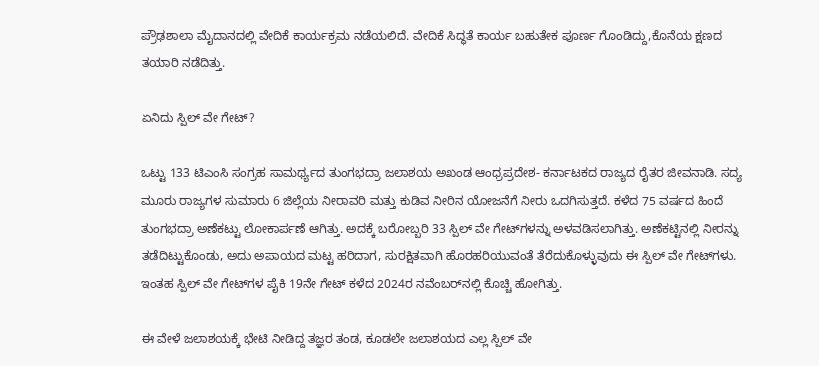ಪ್ರೌಢಶಾಲಾ ಮೈದಾನದಲ್ಲಿ ವೇದಿಕೆ ಕಾರ್ಯಕ್ರಮ ನಡೆಯಲಿದೆ. ವೇದಿಕೆ ಸಿದ್ಧತೆ ಕಾರ್ಯ ಬಹುತೇಕ ಪೂರ್ಣ ಗೊಂಡಿದ್ದು,ಕೊನೆಯ ಕ್ಷಣದ ತಯಾರಿ ನಡೆದಿತ್ತು.

ಏನಿದು ಸ್ಪಿಲ್ ವೇ ಗೇಟ್?

ಒಟ್ಟು 133 ಟಿಎಂಸಿ ಸಂಗ್ರಹ ಸಾಮರ್ಥ್ಯದ ತುಂಗಭದ್ರಾ ಜಲಾಶಯ ಅಖಂಡ ಆಂಧ್ರಪ್ರದೇಶ- ಕರ್ನಾಟಕದ ರಾಜ್ಯದ ರೈತರ ಜೀವನಾಡಿ. ಸದ್ಯ ಮೂರು ರಾಜ್ಯಗಳ ಸುಮಾರು 6 ಜಿಲ್ಲೆಯ ನೀರಾವರಿ ಮತ್ತು ಕುಡಿವ ನೀರಿನ ಯೋಜನೆಗೆ ನೀರು ಒದಗಿಸುತ್ತದೆ. ಕಳೆದ 75 ವರ್ಷದ ಹಿಂದೆ ತುಂಗಭದ್ರಾ ಅಣೆಕಟ್ಟು ಲೋಕಾರ್ಪಣೆ ಆಗಿತ್ತು. ಅದಕ್ಕೆ ಬರೋಬ್ಬರಿ 33 ಸ್ಪಿಲ್ ವೇ ಗೇಟ್‌ಗಳನ್ನು ಅಳವಡಿಸಲಾಗಿತ್ತು. ಅಣೆಕಟ್ಟಿನಲ್ಲಿ ನೀರನ್ನು ತಡೆದಿಟ್ಟುಕೊಂಡು, ಅದು ಅಪಾಯದ ಮಟ್ಟ ಹರಿದಾಗ, ಸುರಕ್ಷಿತವಾಗಿ ಹೊರಹರಿಯುವಂತೆ ತೆರೆದುಕೊಳ್ಳುವುದು ಈ ಸ್ಪಿಲ್ ವೇ ಗೇಟ್‌ಗಳು. ಇಂತಹ ಸ್ಪಿಲ್ ವೇ ಗೇಟ್‌ಗಳ ಪೈಕಿ 19ನೇ ಗೇಟ್ ಕಳೆದ 2024ರ ನವೆಂಬರ್‌ನಲ್ಲಿ ಕೊಚ್ಚಿ ಹೋಗಿತ್ತು.

ಈ ವೇಳೆ ಜಲಾಶಯಕ್ಕೆ ಭೇಟಿ ನೀಡಿದ್ದ ತಜ್ಞರ ತಂಡ, ಕೂಡಲೇ ಜಲಾಶಯದ ಎಲ್ಲ ಸ್ಪಿಲ್ ವೇ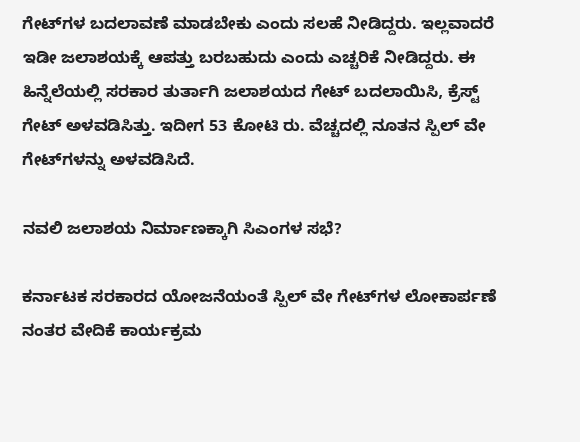ಗೇಟ್‌ಗಳ ಬದಲಾವಣೆ ಮಾಡಬೇಕು ಎಂದು ಸಲಹೆ ನೀಡಿದ್ದರು. ಇಲ್ಲವಾದರೆ ಇಡೀ ಜಲಾಶಯಕ್ಕೆ ಆಪತ್ತು ಬರಬಹುದು ಎಂದು ಎಚ್ಚರಿಕೆ ನೀಡಿದ್ದರು. ಈ ಹಿನ್ನೆಲೆಯಲ್ಲಿ ಸರಕಾರ ತುರ್ತಾಗಿ ಜಲಾಶಯದ ಗೇಟ್ ಬದಲಾಯಿಸಿ, ಕ್ರೆಸ್ಟ್ ಗೇಟ್ ಅಳವಡಿಸಿತ್ತು. ಇದೀಗ 53 ಕೋಟಿ ರು. ವೆಚ್ಚದಲ್ಲಿ ನೂತನ ಸ್ಪಿಲ್ ವೇ ಗೇಟ್‌ಗಳನ್ನು ಅಳವಡಿಸಿದೆ.

ನವಲಿ ಜಲಾಶಯ ನಿರ್ಮಾಣಕ್ಕಾಗಿ ಸಿಎಂಗಳ ಸಭೆ?

ಕರ್ನಾಟಕ ಸರಕಾರದ ಯೋಜನೆಯಂತೆ ಸ್ಪಿಲ್ ವೇ ಗೇಟ್‌ಗಳ ಲೋಕಾರ್ಪಣೆ ನಂತರ ವೇದಿಕೆ ಕಾರ್ಯಕ್ರಮ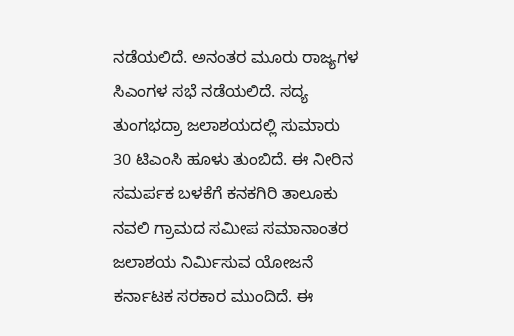ನಡೆಯಲಿದೆ. ಅನಂತರ ಮೂರು ರಾಜ್ಯಗಳ ಸಿಎಂಗಳ ಸಭೆ ನಡೆಯಲಿದೆ. ಸದ್ಯ ತುಂಗಭದ್ರಾ ಜಲಾಶಯದಲ್ಲಿ ಸುಮಾರು 30 ಟಿಎಂಸಿ ಹೂಳು ತುಂಬಿದೆ. ಈ ನೀರಿನ ಸಮರ್ಪಕ ಬಳಕೆಗೆ ಕನಕಗಿರಿ ತಾಲೂಕು ನವಲಿ ಗ್ರಾಮದ ಸಮೀಪ ಸಮಾನಾಂತರ ಜಲಾಶಯ ನಿರ್ಮಿಸುವ ಯೋಜನೆ ಕರ್ನಾಟಕ ಸರಕಾರ ಮುಂದಿದೆ. ಈ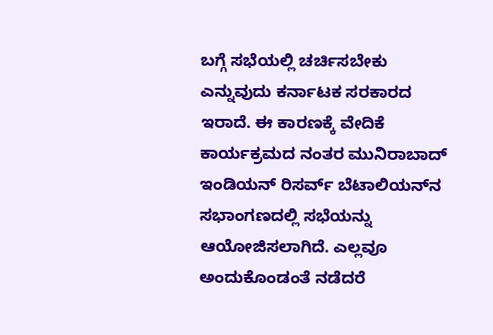ಬಗ್ಗೆ ಸಭೆಯಲ್ಲಿ ಚರ್ಚಿಸಬೇಕು ಎನ್ನುವುದು ಕರ್ನಾಟಕ ಸರಕಾರದ ಇರಾದೆ. ಈ ಕಾರಣಕ್ಕೆ ವೇದಿಕೆ ಕಾರ್ಯಕ್ರಮದ ನಂತರ ಮುನಿರಾಬಾದ್ ಇಂಡಿಯನ್ ರಿಸರ್ವ್ ಬೆಟಾಲಿಯನ್‌ನ ಸಭಾಂಗಣದಲ್ಲಿ ಸಭೆಯನ್ನು ಆಯೋಜಿಸಲಾಗಿದೆ. ಎಲ್ಲವೂ ಅಂದುಕೊಂಡಂತೆ ನಡೆದರೆ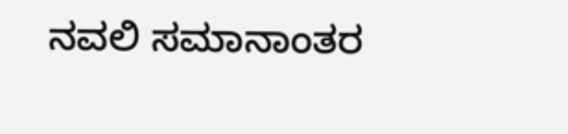ನವಲಿ ಸಮಾನಾಂತರ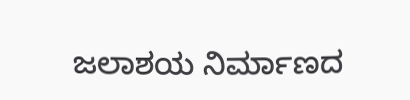ಜಲಾಶಯ ನಿರ್ಮಾಣದ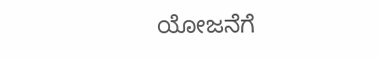ಯೋಜನೆಗೆ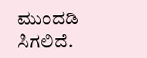ಮುಂದಡಿ ಸಿಗಲಿದೆ.